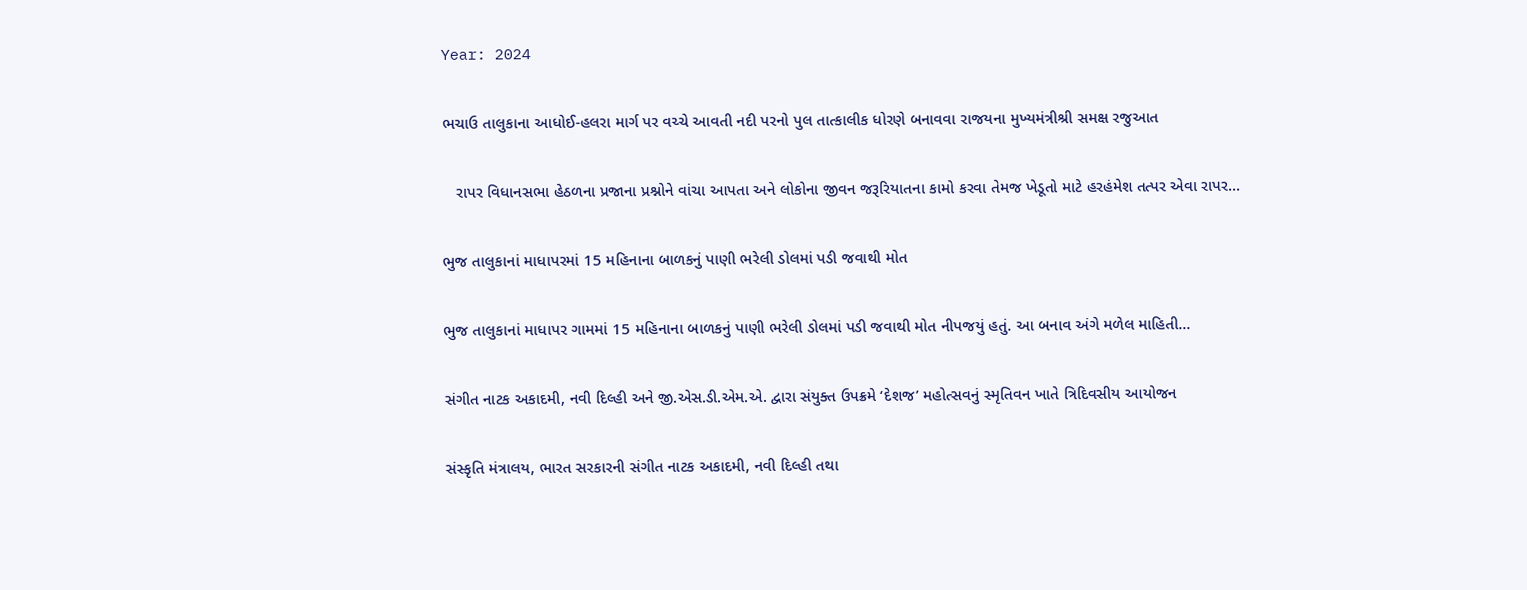Year: 2024

ભચાઉ તાલુકાના આધોઈ-હલરા માર્ગ પર વચ્ચે આવતી નદી પરનો પુલ તાત્કાલીક ધોરણે બનાવવા રાજયના મુખ્યમંત્રીશ્રી સમક્ષ રજુઆત

   રાપર વિધાનસભા હેઠળના પ્રજાના પ્રશ્નોને વાંચા આપતા અને લોકોના જીવન જરૂરિયાતના કામો કરવા તેમજ ખેડૂતો માટે હરહંમેશ તત્પર એવા રાપર...

ભુજ તાલુકાનાં માધાપરમાં 15 મહિનાના બાળકનું પાણી ભરેલી ડોલમાં પડી જવાથી મોત

ભુજ તાલુકાનાં માધાપર ગામમાં 15 મહિનાના બાળકનું પાણી ભરેલી ડોલમાં પડી જવાથી મોત નીપજયું હતું. આ બનાવ અંગે મળેલ માહિતી...

સંગીત નાટક અકાદમી, નવી દિલ્હી અને જી.એસ.ડી.એમ.એ. દ્વારા સંયુક્ત ઉપક્રમે ‘દેશજ’ મહોત્સવનું સ્મૃતિવન ખાતે ત્રિદિવસીય આયોજન

સંસ્કૃતિ મંત્રાલય, ભારત સરકારની સંગીત નાટક અકાદમી, નવી દિલ્હી તથા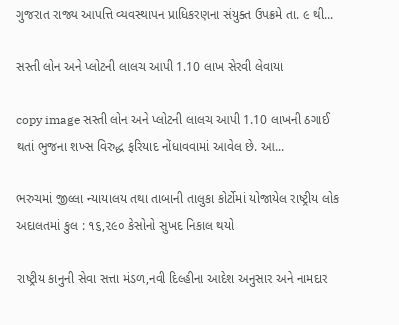ગુજરાત રાજ્ય આપત્તિ વ્યવસ્થાપન પ્રાધિકરણના સંયુક્ત ઉપક્રમે તા. ૯ થી...

સસ્તી લોન અને પ્લોટની લાલચ આપી 1.10 લાખ સેરવી લેવાયા

copy image સસ્તી લોન અને પ્લોટની લાલચ આપી 1.10 લાખની ઠગાઈ થતાં ભુજના શખ્સ વિરુદ્ધ ફરિયાદ નોંધાવવામાં આવેલ છે. આ...

ભરુચમાં જીલ્લા ન્યાયાલય તથા તાબાની તાલુકા કોર્ટોમાં યોજાયેલ રાષ્ટ્રીય લોક અદાલતમાં કુલ : ૧૬,૨૯૦ કેસોનો સુખદ નિકાલ થયો

રાષ્ટ્રીય કાનુની સેવા સત્તા મંડળ,નવી દિલ્હીના આદેશ અનુસાર અને નામદાર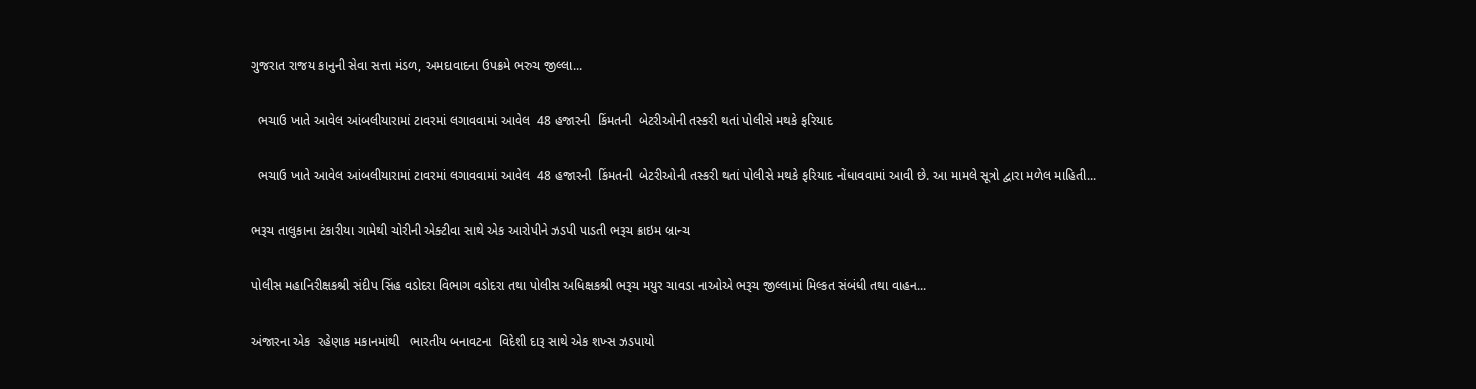ગુજરાત રાજય કાનુની સેવા સત્તા મંડળ, અમદાવાદના ઉપક્રમે ભરુચ જીલ્લા...

  ભચાઉ ખાતે આવેલ આંબલીયારામાં ટાવરમાં લગાવવામાં આવેલ  48 હજારની  કિંમતની  બેટરીઓની તસ્કરી થતાં પોલીસે મથકે ફરિયાદ

  ભચાઉ ખાતે આવેલ આંબલીયારામાં ટાવરમાં લગાવવામાં આવેલ  48 હજારની  કિંમતની  બેટરીઓની તસ્કરી થતાં પોલીસે મથકે ફરિયાદ નોંધાવવામાં આવી છે. આ મામલે સૂત્રો દ્વારા મળેલ માહિતી...

ભરૂચ તાલુકાના ટંકારીયા ગામેથી ચોરીની એક્ટીવા સાથે એક આરોપીને ઝડપી પાડતી ભરૂચ ક્રાઇમ બ્રાન્ચ

પોલીસ મહાનિરીક્ષકશ્રી સંદીપ સિંહ વડોદરા વિભાગ વડોદરા તથા પોલીસ અધિક્ષકશ્રી ભરૂચ મયુર ચાવડા નાઓએ ભરૂચ જીલ્લામાં મિલ્કત સંબંધી તથા વાહન...

અંજારના એક  રહેણાક મકાનમાંથી   ભારતીય બનાવટના  વિદેશી દારૂ સાથે એક શખ્સ ઝડપાયો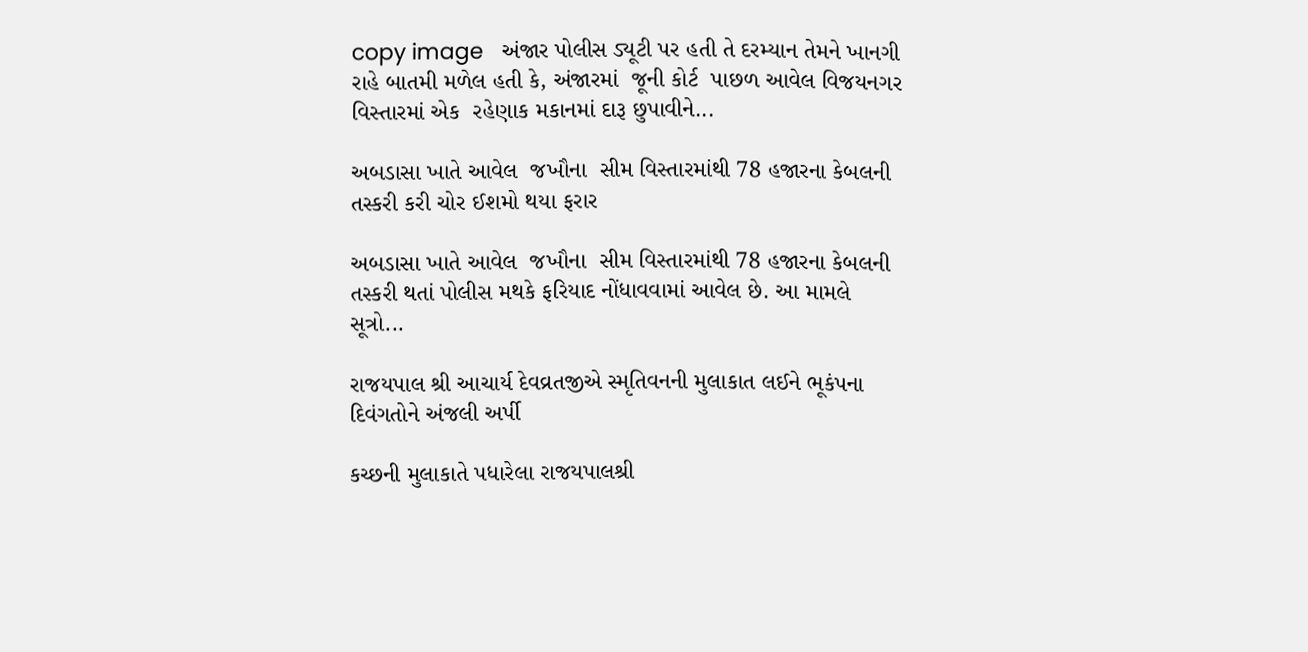copy image   અંજાર પોલીસ ડ્યૂટી પર હતી તે દરમ્યાન તેમને ખાનગી રાહે બાતમી મળેલ હતી કે, અંજારમાં  જૂની કોર્ટ  પાછળ આવેલ વિજયનગર વિસ્તારમાં એક  રહેણાક મકાનમાં દારૂ છુપાવીને...

અબડાસા ખાતે આવેલ  જખૌના  સીમ વિસ્તારમાંથી 78 હજારના કેબલની તસ્કરી કરી ચોર ઈશમો થયા ફરાર

અબડાસા ખાતે આવેલ  જખૌના  સીમ વિસ્તારમાંથી 78 હજારના કેબલની તસ્કરી થતાં પોલીસ મથકે ફરિયાદ નોંધાવવામાં આવેલ છે. આ મામલે સૂત્રો...

રાજયપાલ શ્રી આચાર્ય દેવવ્રતજીએ સ્મૃતિવનની મુલાકાત લઈને ભૂકંપના દિવંગતોને અંજલી અર્પી

કચ્છની મુલાકાતે પધારેલા રાજયપાલશ્રી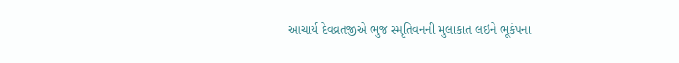આચાર્ય દેવવ્રતજીએ ભુજ સ્મૃતિવનની મુલાકાત લઇને ભૂકંપના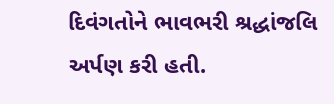દિવંગતોને ભાવભરી શ્રદ્ધાંજલિ અર્પણ કરી હતી.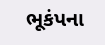ભૂકંપના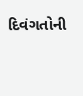દિવંગતોની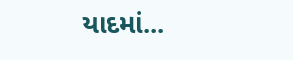યાદમાં...